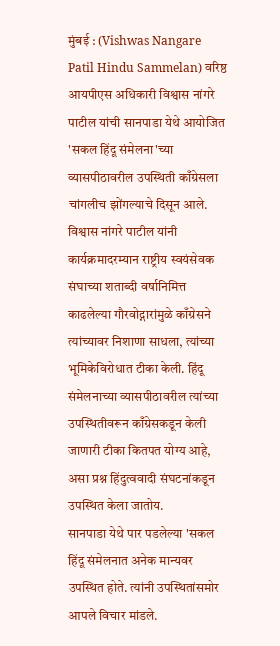मुंबई : (Vishwas Nangare Patil Hindu Sammelan) वरिष्ठ आयपीएस अधिकारी विश्वास नांगरे पाटील यांची सानपाडा येथे आयोजित 'सकल हिंदू संमेलना'च्या व्यासपीठावरील उपस्थिती काँग्रेसला चांगलीच झोंगल्याचे दिसून आले. विश्वास नांगरे पाटील यांनी कार्यक्रमादरम्यान राष्ट्रीय स्वयंसेवक संघाच्या शताब्दी वर्षानिमित्त काढलेल्या गौरवोद्गारांमुळे काँग्रेसने त्यांच्यावर निशाणा साधला, त्यांच्या भूमिकेविरोधात टीका केली. हिंदू संमेलनाच्या व्यासपीठावरील त्यांच्या उपस्थितीवरून काँग्रेसकडून केली जाणारी टीका कितपत योग्य आहे, असा प्रश्न हिंदुत्ववादी संघटनांकडून उपस्थित केला जातोय.
सानपाडा येथे पार पडलेल्या 'सकल हिंदू संमेलनात अनेक मान्यवर उपस्थित होते. त्यांनी उपस्थितांसमोर आपले विचार मांडले.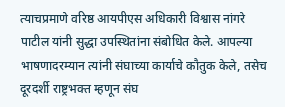त्याचप्रमाणे वरिष्ठ आयपीएस अधिकारी विश्वास नांगरे पाटील यांनी सुद्धा उपस्थितांना संबोधित केले. आपल्या भाषणादरम्यान त्यांनी संघाच्या कार्याचे कौतुक केले, तसेच दूरदर्शी राष्ट्रभक्त म्हणून संघ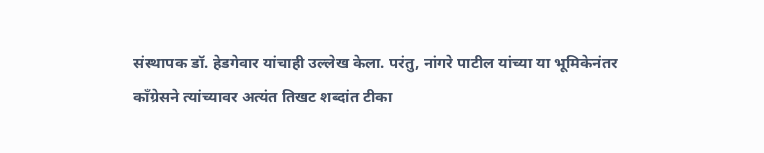संस्थापक डॉ. हेडगेवार यांचाही उल्लेख केला. परंतु, नांगरे पाटील यांच्या या भूमिकेनंतर काँग्रेसने त्यांच्यावर अत्यंत तिखट शब्दांत टीका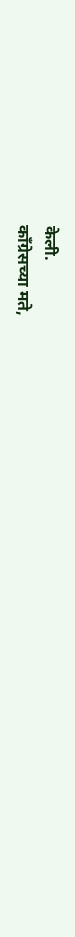केली.
काँग्रेसच्या मते,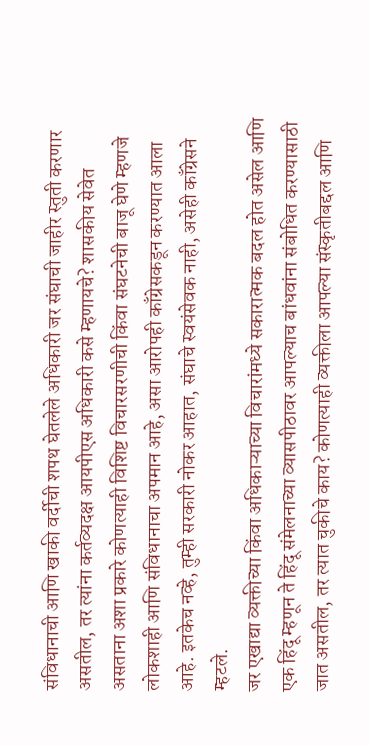संविधानाची आणि खाकी वर्दीची शपथ घेतलेले अधिकारी जर संघाची जाहीर स्तुती करणार असतील, तर त्यांना कर्तव्यदक्ष आयपीएस अधिकारी कसे म्हणायचे? शासकीय सेवेत असताना अशा प्रकारे कोणत्याही विशिष्ट विचारसरणीची किंवा संघटनेची बाजू घेणे म्हणजे लोकशाही आणि संविधानाचा अपमान आहे, असा आरोपही काँग्रेसकडून करण्यात आला आहे. इतकेच नव्हे, तुम्ही सरकारी नोकर आहात, संघाचे स्वयंसेवक नाही, असेही काँग्रेसने म्हटले.
जर एखाद्या व्यक्तीच्या किंवा अधिकाऱ्याच्या विचारांमध्ये सकारात्मक बदल होत असेल आणि एक हिंदू म्हणून ते हिंदू संमेलनाच्या व्यासपीठावर आपल्याच बांधवांना संबोधित करण्यासाठी जात असतील, तर त्यात चुकीचे काय? कोणत्याही व्यक्तीला आपल्या संस्कृतीबद्दल आणि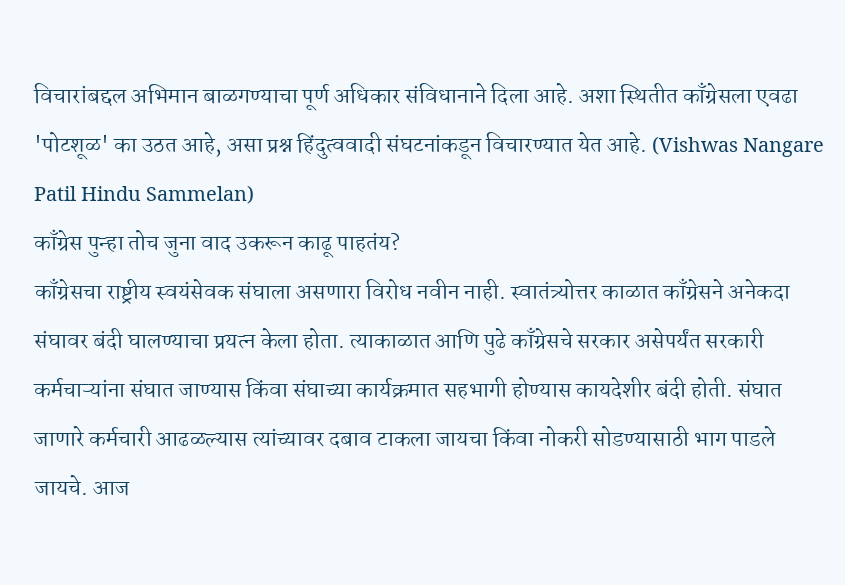विचारांबद्दल अभिमान बाळगण्याचा पूर्ण अधिकार संविधानाने दिला आहे. अशा स्थितीत काँग्रेसला एवढा 'पोटशूळ' का उठत आहे, असा प्रश्न हिंदुत्ववादी संघटनांकडून विचारण्यात येत आहे. (Vishwas Nangare Patil Hindu Sammelan)
काँग्रेस पुन्हा तोच जुना वाद उकरून काढू पाहतंय?
काँग्रेसचा राष्ट्रीय स्वयंसेवक संघाला असणारा विरोध नवीन नाही. स्वातंत्र्योत्तर काळात काँग्रेसने अनेकदा संघावर बंदी घालण्याचा प्रयत्न केला होता. त्याकाळात आणि पुढे काँग्रेसचे सरकार असेपर्यंत सरकारी कर्मचाऱ्यांना संघात जाण्यास किंवा संघाच्या कार्यक्रमात सहभागी होण्यास कायदेशीर बंदी होती. संघात जाणारे कर्मचारी आढळल्यास त्यांच्यावर दबाव टाकला जायचा किंवा नोकरी सोडण्यासाठी भाग पाडले जायचे. आज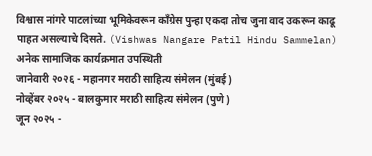विश्वास नांगरे पाटलांच्या भूमिकेवरून काँग्रेस पुन्हा एकदा तोच जुना वाद उकरून काढू पाहत असल्याचे दिसते. (Vishwas Nangare Patil Hindu Sammelan)
अनेक सामाजिक कार्यक्रमात उपस्थिती
जानेवारी २०२६ - महानगर मराठी साहित्य संमेलन (मुंबई)
नोव्हेंबर २०२५ - बालकुमार मराठी साहित्य संमेलन (पुणे)
जून २०२५ -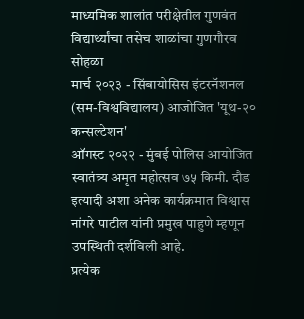माध्यमिक शालांत परीक्षेतील गुणवंत विद्यार्थ्यांचा तसेच शाळांचा गुणगौरव सोहळा
मार्च २०२३ - सिंबायोसिस इंटरनॅशनल (सम-विश्वविद्यालय) आजोजित 'यूथ-२० कन्सल्टेशन'
ऑगस्ट २०२२ - मुंबई पोलिस आयोजित स्वातंत्र्य अमृत महोत्सव ७५ किमी. दौड
इत्यादी अशा अनेक कार्यक्रमात विश्वास नांगरे पाटील यांनी प्रमुख पाहुणे म्हणून उपस्थिती दर्शविली आहे.
प्रत्येक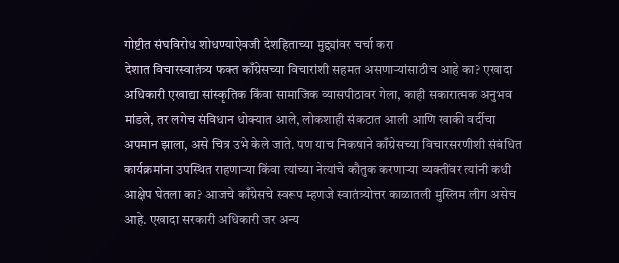गोष्टीत संघविरोध शोधण्याऐवजी देशहिताच्या मुद्द्यांवर चर्चा करा
देशात विचारस्वातंत्र्य फक्त काँग्रेसच्या विचारांशी सहमत असणाऱ्यांसाठीच आहे का? एखादा अधिकारी एखाद्या सांस्कृतिक किंवा सामाजिक व्यासपीठावर गेला, काही सकारात्मक अनुभव मांडले, तर लगेच संविधान धोक्यात आले, लोकशाही संकटात आली आणि खाकी वर्दीचा अपमान झाला, असे चित्र उभे केले जाते. पण याच निकषाने काँग्रेसच्या विचारसरणीशी संबंधित कार्यक्रमांना उपस्थित राहणाऱ्या किंवा त्यांच्या नेत्यांचे कौतुक करणाऱ्या व्यक्तींवर त्यांनी कधी आक्षेप घेतला का? आजचे काँग्रेसचे स्वरूप म्हणजे स्वातंत्र्योत्तर काळातली मुस्लिम लीग असेच आहे. एखादा सरकारी अधिकारी जर अन्य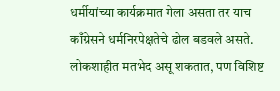धर्मीयांच्या कार्यक्रमात गेला असता तर याच काँग्रेसने धर्मनिरपेक्षतेचे ढोल बडवले असते. लोकशाहीत मतभेद असू शकतात, पण विशिष्ट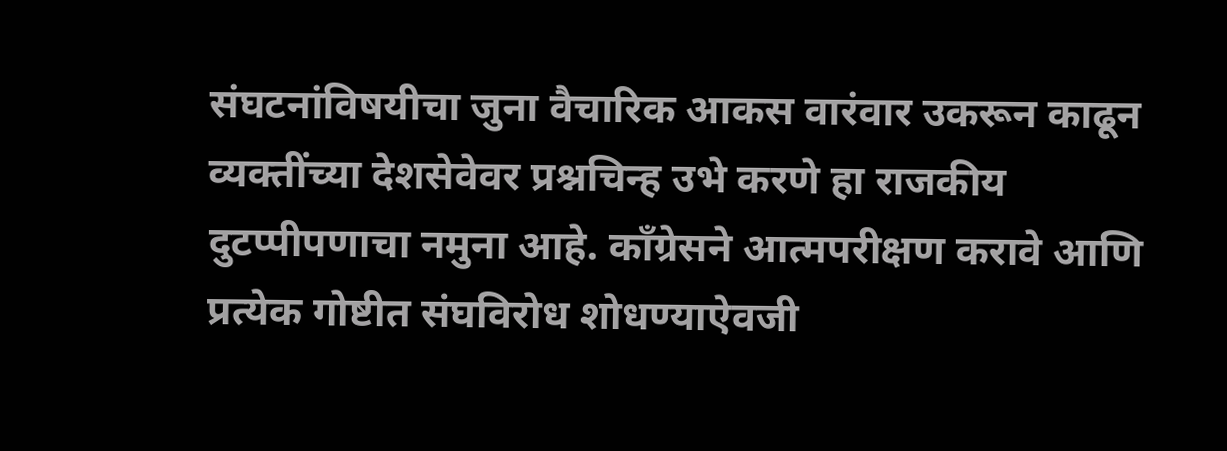संघटनांविषयीचा जुना वैचारिक आकस वारंवार उकरून काढून व्यक्तींच्या देशसेवेवर प्रश्नचिन्ह उभे करणे हा राजकीय दुटप्पीपणाचा नमुना आहे. काँग्रेसने आत्मपरीक्षण करावे आणि प्रत्येक गोष्टीत संघविरोध शोधण्याऐवजी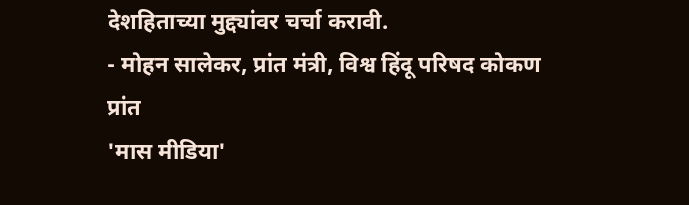देशहिताच्या मुद्द्यांवर चर्चा करावी.
- मोहन सालेकर, प्रांत मंत्री, विश्व हिंदू परिषद कोकण प्रांत
'मास मीडिया'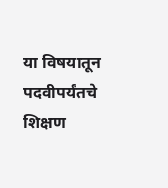या विषयातून पदवीपर्यंतचे शिक्षण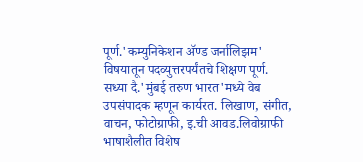पूर्ण.'कम्युनिकेशन ॲण्ड जर्नालिझम' विषयातून पदव्युत्तरपर्यंतचे शिक्षण पूर्ण. सध्या दै.'मुंबई तरुण भारत'मध्ये वेब उपसंपादक म्हणून कार्यरत. लिखाण, संगीत, वाचन, फोटोग्राफी, इ.ची आवड.लिवोग्राफी भाषाशैलीत विशेष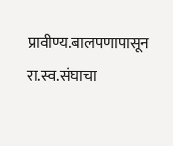प्रावीण्य.बालपणापासून रा.स्व.संघाचा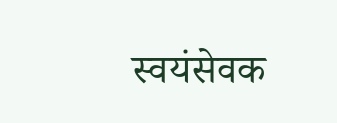स्वयंसेवक